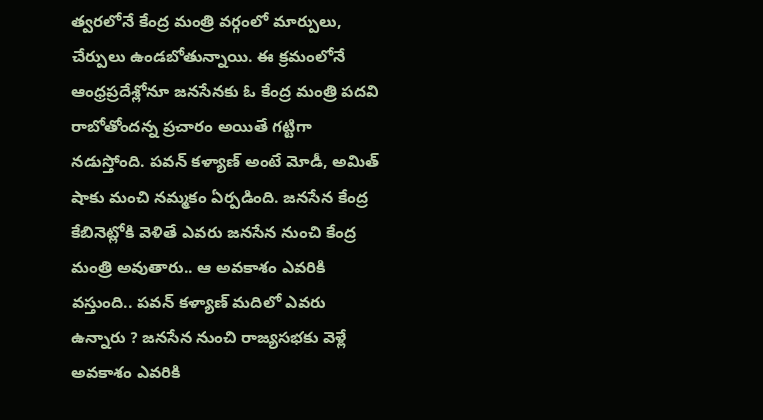త్వరలోనే కేంద్ర మంత్రి వర్గంలో మార్పులు, చేర్పులు ఉండబోతున్నాయి. ఈ క్రమంలోనే ఆంధ్రప్రదేశ్లోనూ జనసేనకు ఓ కేంద్ర మంత్రి పదవి రాబోతోందన్న ప్రచారం అయితే గట్టిగా నడుస్తోంది. పవన్ కళ్యాణ్ అంటే మోడీ, అమిత్ షాకు మంచి నమ్మకం ఏర్పడింది. జనసేన కేంద్ర కేబినెట్లోకి వెళితే ఎవరు జనసేన నుంచి కేంద్ర మంత్రి అవుతారు.. ఆ అవకాశం ఎవరికి వస్తుంది.. పవన్ కళ్యాణ్ మదిలో ఎవరు ఉన్నారు ? జనసేన నుంచి రాజ్యసభకు వెళ్లే అవకాశం ఎవరికి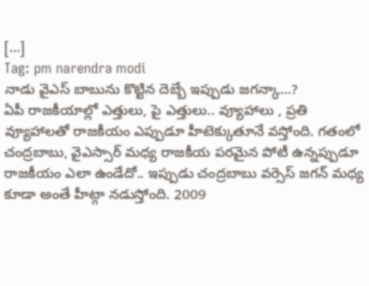[…]
Tag: pm narendra modi
నాడు వైఎస్ బాబును కొట్టిన దెబ్బే ఇప్పుడు జగన్కా…?
ఏపీ రాజకీయాల్లో ఎత్తులు, పై ఎత్తులు.. వ్యూహాలు , ప్రతి వ్యూహాలతో రాజకీయం ఎప్పుడూ హీటెక్కుతూనే వస్తోంది. గతంలో చంద్రబాబు, వైఎస్సార్ మధ్య రాజకీయ పరమైన పోటీ ఉన్నప్పుడూ రాజకీయం ఎలా ఉండేదో.. ఇప్పుడు చంద్రబాబు వర్సెస్ జగన్ మధ్య కూడా అంతే హీట్గా నడుస్తోంది. 2009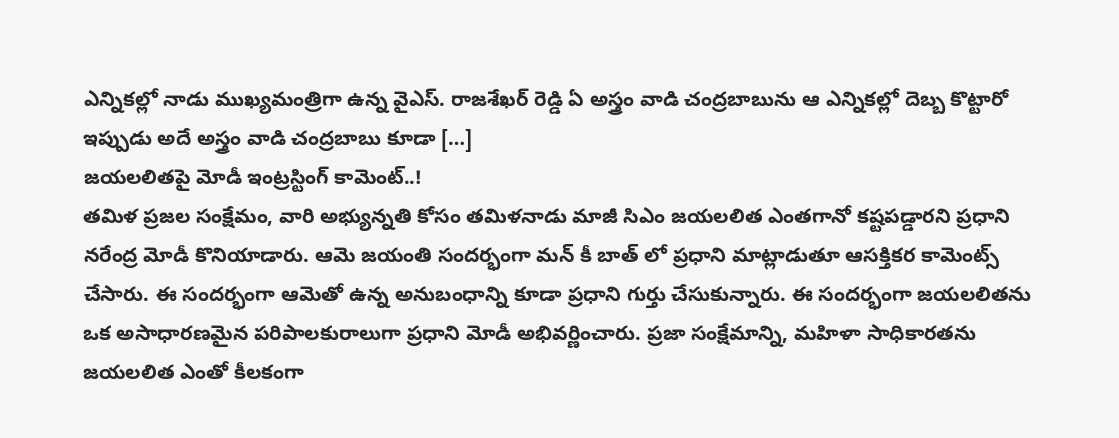ఎన్నికల్లో నాడు ముఖ్యమంత్రిగా ఉన్న వైఎస్. రాజశేఖర్ రెడ్డి ఏ అస్త్రం వాడి చంద్రబాబును ఆ ఎన్నికల్లో దెబ్బ కొట్టారో ఇప్పుడు అదే అస్త్రం వాడి చంద్రబాబు కూడా […]
జయలలితపై మోడీ ఇంట్రస్టింగ్ కామెంట్..!
తమిళ ప్రజల సంక్షేమం, వారి అభ్యున్నతి కోసం తమిళనాడు మాజీ సిఎం జయలలిత ఎంతగానో కష్టపడ్డారని ప్రధాని నరేంద్ర మోడీ కొనియాడారు. ఆమె జయంతి సందర్భంగా మన్ కీ బాత్ లో ప్రధాని మాట్లాడుతూ ఆసక్తికర కామెంట్స్ చేసారు. ఈ సందర్భంగా ఆమెతో ఉన్న అనుబంధాన్ని కూడా ప్రధాని గుర్తు చేసుకున్నారు. ఈ సందర్భంగా జయలలితను ఒక అసాధారణమైన పరిపాలకురాలుగా ప్రధాని మోడీ అభివర్ణించారు. ప్రజా సంక్షేమాన్ని, మహిళా సాధికారతను జయలలిత ఎంతో కీలకంగా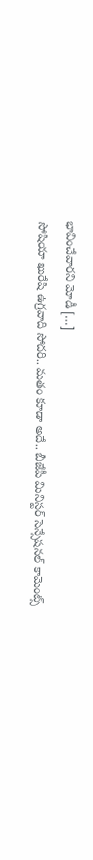భావించేవారని మోడీ […]
సోషియా ఖురేషి ఉగ్రవాది సోదరి.. మతం కూడా అదే.. బీజేపీ మినిస్టర్ సెన్సేషనల్ కామెంట్స్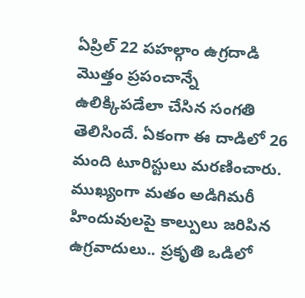ఏప్రిల్ 22 పహల్గాం ఉగ్రదాడి మొత్తం ప్రపంచాన్నే ఉలిక్కిపడేలా చేసిన సంగతి తెలిసిందే. ఏకంగా ఈ దాడిలో 26 మంది టూరిస్టులు మరణించారు. ముఖ్యంగా మతం అడిగిమరీ హిందువులపై కాల్పులు జరిపిన ఉగ్రవాదులు.. ప్రకృతి ఒడిలో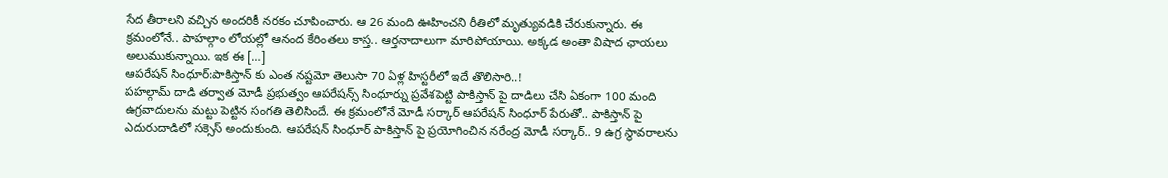సేద తీరాలని వచ్చిన అందరికీ నరకం చూపించారు. ఆ 26 మంది ఊహించని రీతిలో మృత్యువడికి చేరుకున్నారు. ఈ క్రమంలోనే.. పాహల్గాం లోయల్లో ఆనంద కేరింతలు కాస్త.. ఆర్తనాదాలుగా మారిపోయాయి. అక్కడ అంతా విషాద ఛాయలు అలుముకున్నాయి. ఇక ఈ […]
ఆపరేషన్ సింధూర్:పాకిస్తాన్ కు ఎంత నష్టమో తెలుసా 70 ఏళ్ల హిస్టరీలో ఇదే తొలిసారి..!
పహల్గామ్ దాడి తర్వాత మోడీ ప్రభుత్వం ఆపరేషన్స్ సింధూర్ను ప్రవేశపెట్టి పాకిస్తాన్ పై దాడిలు చేసి ఏకంగా 100 మంది ఉగ్రవాదులను మట్టు పెట్టిన సంగతి తెలిసిందే. ఈ క్రమంలోనే మోడీ సర్కార్ ఆపరేషన్ సింధూర్ పేరుతో.. పాకిస్తాన్ పై ఎదురుదాడిలో సక్సెస్ అందుకుంది. ఆపరేషన్ సింధూర్ పాకిస్తాన్ పై ప్రయోగించిన నరేంద్ర మోడీ సర్కార్.. 9 ఉగ్ర స్థావరాలను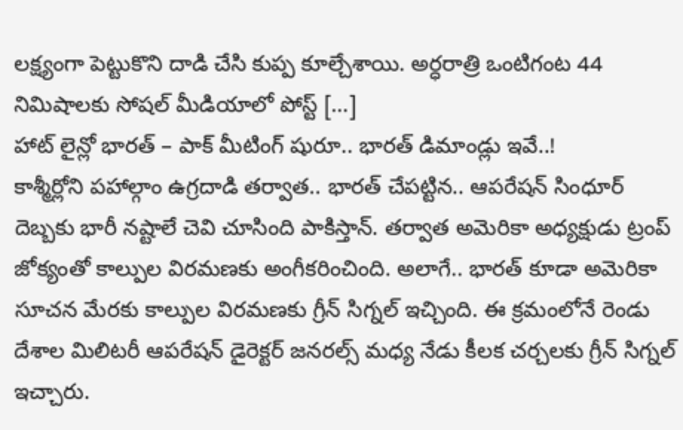లక్ష్యంగా పెట్టుకొని దాడి చేసి కుప్ప కూల్చేశాయి. అర్ధరాత్రి ఒంటిగంట 44 నిమిషాలకు సోషల్ మీడియాలో పోస్ట్ […]
హాట్ లైన్లో భారత్ – పాక్ మీటింగ్ షురూ.. భారత్ డిమాండ్లు ఇవే..!
కాశ్మీర్లోని పహాల్గాం ఉగ్రదాడి తర్వాత.. భారత్ చేపట్టిన.. ఆపరేషన్ సింధూర్ దెబ్బకు భారీ నష్టాలే చెవి చూసింది పాకిస్తాన్. తర్వాత అమెరికా అధ్యక్షుడు ట్రంప్ జోక్యంతో కాల్పుల విరమణకు అంగీకరించింది. అలాగే.. భారత్ కూడా అమెరికా సూచన మేరకు కాల్పుల విరమణకు గ్రీన్ సిగ్నల్ ఇచ్చింది. ఈ క్రమంలోనే రెండు దేశాల మిలిటరీ ఆపరేషన్ డైరెక్టర్ జనరల్స్ మధ్య నేడు కీలక చర్చలకు గ్రీన్ సిగ్నల్ ఇచ్చారు.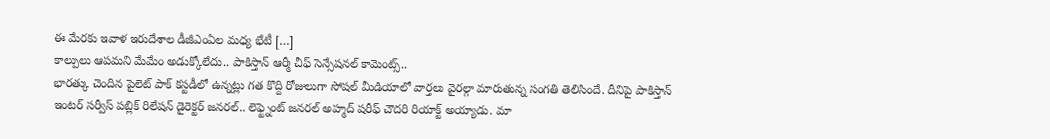ఈ మేరకు ఇవాళ ఇరుదేశాల డీజీఎంఏల మధ్య భేటీ […]
కాల్పులు ఆపమని మేమేం అడుక్కోలేదు.. పాకిస్తాన్ ఆర్మీ చీఫ్ సెన్సేషనల్ కామెంట్స్..
భారత్కు చెందిన పైలెట్ పాక్ కస్టడీలో ఉన్నట్లు గత కొద్ది రోజులుగా సోషల్ మీడియాలో వార్తలు వైరల్గా మారుతున్న సంగతి తెలిసిందే. దీనిపై పాకిస్తాన్ ఇంటర్ సర్వీస్ పబ్లిక్ రిలేషన్ డైరెక్టర్ జనరల్.. లెఫ్ట్నెంట్ జనరల్ అహ్మద్ షరీఫ్ చౌదరి రియాక్ట్ అయ్యాడు. మా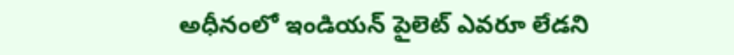అధీనంలో ఇండియన్ పైలెట్ ఎవరూ లేడని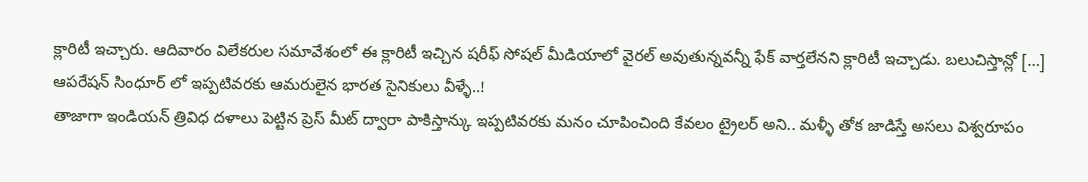క్లారిటీ ఇచ్చారు. ఆదివారం విలేకరుల సమావేశంలో ఈ క్లారిటీ ఇచ్చిన షరీఫ్ సోషల్ మీడియాలో వైరల్ అవుతున్నవన్నీ ఫేక్ వార్తలేనని క్లారిటీ ఇచ్చాడు. బలుచిస్తాన్లో […]
ఆపరేషన్ సింధూర్ లో ఇప్పటివరకు ఆమరులైన భారత సైనికులు వీళ్ళే..!
తాజాగా ఇండియన్ త్రివిధ దళాలు పెట్టిన ప్రెస్ మీట్ ద్వారా పాకిస్తాన్కు ఇప్పటివరకు మనం చూపించింది కేవలం ట్రైలర్ అని.. మళ్ళీ తోక జాడిస్తే అసలు విశ్వరూపం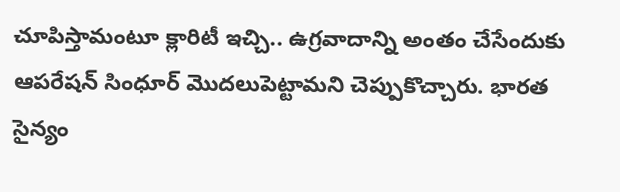చూపిస్తామంటూ క్లారిటీ ఇచ్చి.. ఉగ్రవాదాన్ని అంతం చేసేందుకు ఆపరేషన్ సింధూర్ మొదలుపెట్టామని చెప్పుకొచ్చారు. భారత సైన్యం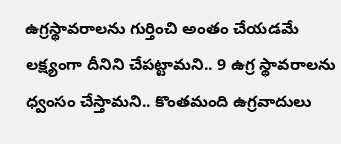ఉగ్రస్థావరాలను గుర్తించి అంతం చేయడమే లక్ష్యంగా దీనిని చేపట్టామని.. 9 ఉగ్ర స్థావరాలను ధ్వంసం చేస్తామని.. కొంతమంది ఉగ్రవాదులు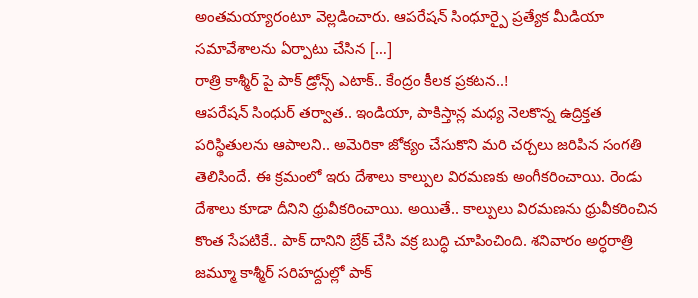అంతమయ్యారంటూ వెల్లడించారు. ఆపరేషన్ సింధూర్పై ప్రత్యేక మీడియా సమావేశాలను ఏర్పాటు చేసిన […]
రాత్రి కాశ్మీర్ పై పాక్ డ్రోన్స్ ఎటాక్.. కేంద్రం కీలక ప్రకటన..!
ఆపరేషన్ సింధుర్ తర్వాత.. ఇండియా, పాకిస్తాన్ల మధ్య నెలకొన్న ఉద్రిక్తత పరిస్థితులను ఆపాలని.. అమెరికా జోక్యం చేసుకొని మరి చర్చలు జరిపిన సంగతి తెలిసిందే. ఈ క్రమంలో ఇరు దేశాలు కాల్పుల విరమణకు అంగీకరించాయి. రెండు దేశాలు కూడా దీనిని ధ్రువీకరించాయి. అయితే.. కాల్పులు విరమణను ధ్రువీకరించిన కొంత సేపటికే.. పాక్ దానిని బ్రేక్ చేసి వక్ర బుద్ధి చూపించింది. శనివారం అర్ధరాత్రి జమ్మూ కాశ్మీర్ సరిహద్దుల్లో పాక్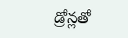డ్రోన్లతో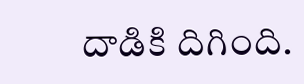దాడికి దిగింది.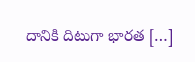దానికి దిటుగా భారత […]